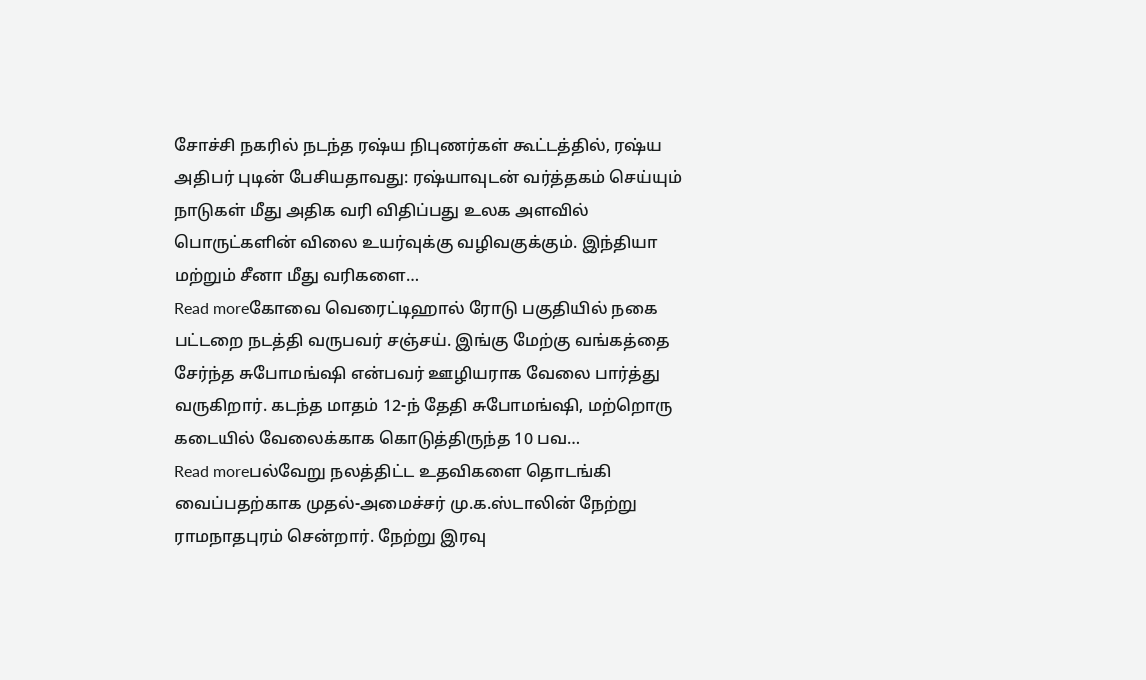சோச்சி நகரில் நடந்த ரஷ்ய நிபுணர்கள் கூட்டத்தில், ரஷ்ய அதிபர் புடின் பேசியதாவது: ரஷ்யாவுடன் வர்த்தகம் செய்யும் நாடுகள் மீது அதிக வரி விதிப்பது உலக அளவில் பொருட்களின் விலை உயர்வுக்கு வழிவகுக்கும். இந்தியா மற்றும் சீனா மீது வரிகளை…
Read moreகோவை வெரைட்டிஹால் ரோடு பகுதியில் நகை பட்டறை நடத்தி வருபவர் சஞ்சய். இங்கு மேற்கு வங்கத்தை சேர்ந்த சுபோமங்ஷி என்பவர் ஊழியராக வேலை பார்த்து வருகிறார். கடந்த மாதம் 12-ந் தேதி சுபோமங்ஷி, மற்றொரு கடையில் வேலைக்காக கொடுத்திருந்த 10 பவ…
Read moreபல்வேறு நலத்திட்ட உதவிகளை தொடங்கி வைப்பதற்காக முதல்-அமைச்சர் மு.க.ஸ்டாலின் நேற்று ராமநாதபுரம் சென்றார். நேற்று இரவு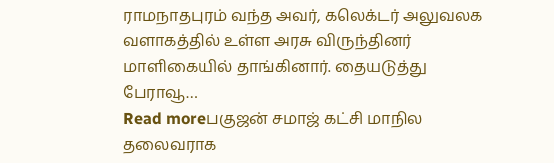ராமநாதபுரம் வந்த அவர், கலெக்டர் அலுவலக வளாகத்தில் உள்ள அரசு விருந்தினர் மாளிகையில் தாங்கினார். தையடுத்து பேராவூ…
Read moreபகுஜன் சமாஜ் கட்சி மாநில தலைவராக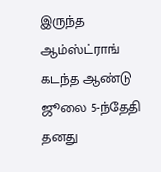இருந்த ஆம்ஸ்ட்ராங் கடந்த ஆண்டு ஜூலை 5-ந்தேதி தனது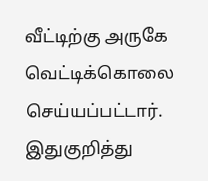வீட்டிற்கு அருகே வெட்டிக்கொலை செய்யப்பட்டார். இதுகுறித்து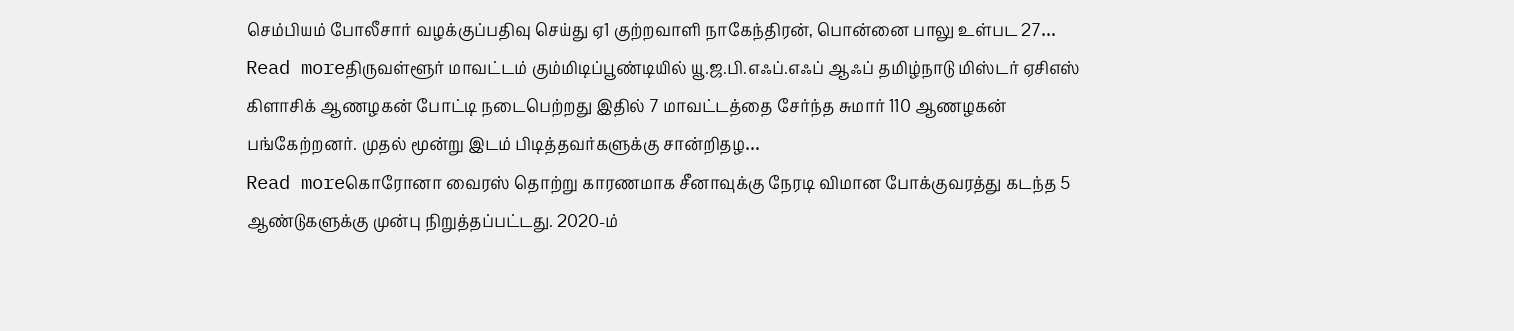செம்பியம் போலீசார் வழக்குப்பதிவு செய்து ஏ1 குற்றவாளி நாகேந்திரன், பொன்னை பாலு உள்பட 27…
Read moreதிருவள்ளூர் மாவட்டம் கும்மிடிப்பூண்டியில் யூ.ஜ.பி.எஃப்.எஃப் ஆஃப் தமிழ்நாடு மிஸ்டர் ஏசிஎஸ் கிளாசிக் ஆணழகன் போட்டி நடைபெற்றது இதில் 7 மாவட்டத்தை சேர்ந்த சுமார் 110 ஆணழகன் பங்கேற்றனர். முதல் மூன்று இடம் பிடித்தவர்களுக்கு சான்றிதழ…
Read moreகொரோனா வைரஸ் தொற்று காரணமாக சீனாவுக்கு நேரடி விமான போக்குவரத்து கடந்த 5 ஆண்டுகளுக்கு முன்பு நிறுத்தப்பட்டது. 2020-ம்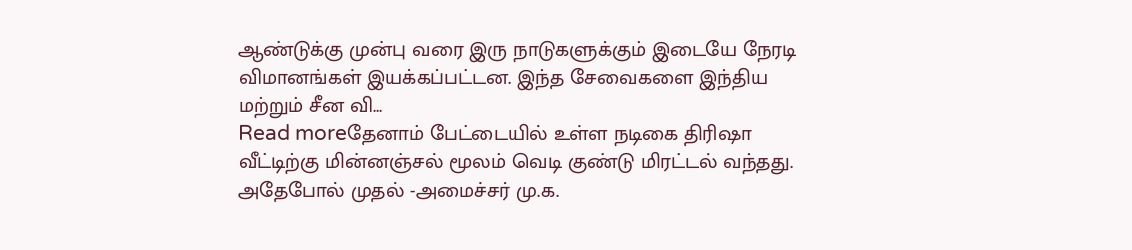ஆண்டுக்கு முன்பு வரை இரு நாடுகளுக்கும் இடையே நேரடி விமானங்கள் இயக்கப்பட்டன. இந்த சேவைகளை இந்திய மற்றும் சீன வி…
Read moreதேனாம் பேட்டையில் உள்ள நடிகை திரிஷா வீட்டிற்கு மின்னஞ்சல் மூலம் வெடி குண்டு மிரட்டல் வந்தது. அதேபோல் முதல் -அமைச்சர் மு.க.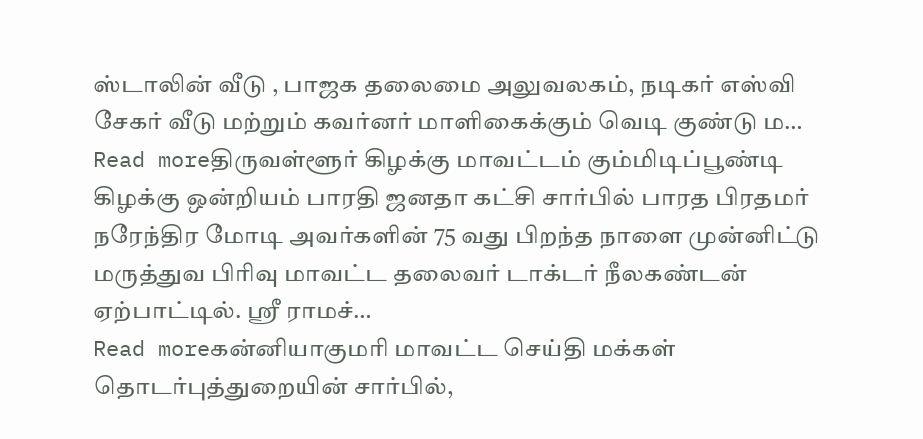ஸ்டாலின் வீடு , பாஜக தலைமை அலுவலகம், நடிகர் எஸ்வி சேகர் வீடு மற்றும் கவர்னர் மாளிகைக்கும் வெடி குண்டு ம…
Read moreதிருவள்ளூர் கிழக்கு மாவட்டம் கும்மிடிப்பூண்டி கிழக்கு ஒன்றியம் பாரதி ஜனதா கட்சி சார்பில் பாரத பிரதமர் நரேந்திர மோடி அவர்களின் 75 வது பிறந்த நாளை முன்னிட்டு மருத்துவ பிரிவு மாவட்ட தலைவர் டாக்டர் நீலகண்டன் ஏற்பாட்டில். ஸ்ரீ ராமச்…
Read moreகன்னியாகுமரி மாவட்ட செய்தி மக்கள் தொடர்புத்துறையின் சார்பில்,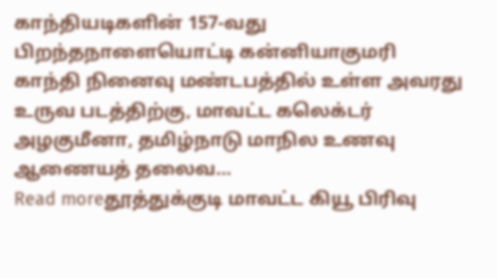காந்தியடிகளின் 157-வது பிறந்தநாளையொட்டி கன்னியாகுமரி காந்தி நினைவு மண்டபத்தில் உள்ள அவரது உருவ படத்திற்கு, மாவட்ட கலெக்டர் அழகுமீனா, தமிழ்நாடு மாநில உணவு ஆணையத் தலைவ…
Read moreதூத்துக்குடி மாவட்ட கியூ பிரிவு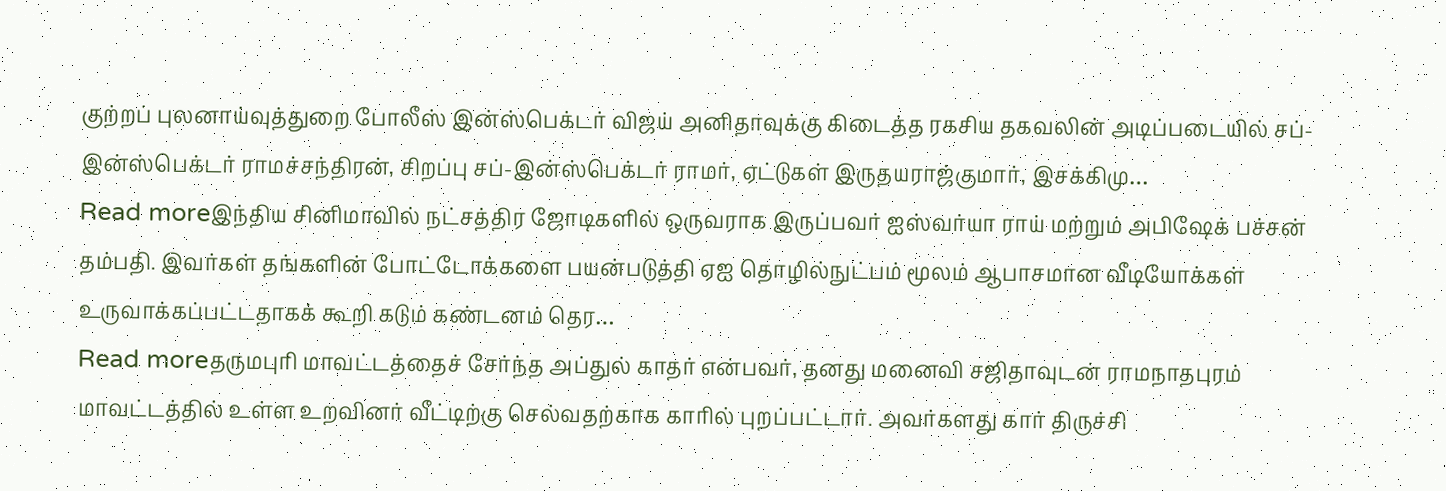குற்றப் புலனாய்வுத்துறை போலீஸ் இன்ஸ்பெக்டர் விஜய் அனிதாவுக்கு கிடைத்த ரகசிய தகவலின் அடிப்படையில் சப்-இன்ஸ்பெக்டர் ராமச்சந்திரன், சிறப்பு சப்-இன்ஸ்பெக்டர் ராமர், ஏட்டுகள் இருதயராஜ்குமார், இசக்கிமு…
Read moreஇந்திய சினிமாவில் நட்சத்திர ஜோடிகளில் ஒருவராக இருப்பவர் ஐஸ்வர்யா ராய் மற்றும் அபிஷேக் பச்சன் தம்பதி. இவர்கள் தங்களின் போட்டோக்களை பயன்படுத்தி ஏஐ தொழில்நுட்பம் மூலம் ஆபாசமான வீடியோக்கள் உருவாக்கப்பட்டதாகக் கூறி கடும் கண்டனம் தெர…
Read moreதருமபுரி மாவட்டத்தைச் சேர்ந்த அப்துல் காதர் என்பவர், தனது மனைவி சஜிதாவுடன் ராமநாதபுரம் மாவட்டத்தில் உள்ள உறவினர் வீட்டிற்கு செல்வதற்காக காரில் புறப்பட்டார். அவர்களது கார் திருச்சி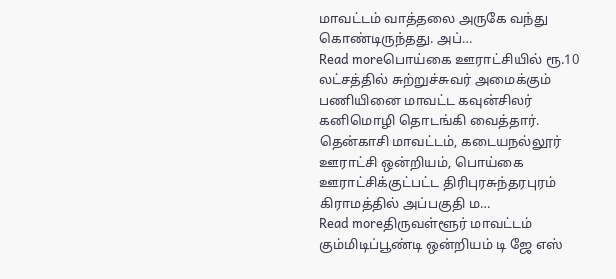மாவட்டம் வாத்தலை அருகே வந்து கொண்டிருந்தது. அப்…
Read moreபொய்கை ஊராட்சியில் ரூ.10 லட்சத்தில் சுற்றுச்சுவர் அமைக்கும் பணியினை மாவட்ட கவுன்சிலர் கனிமொழி தொடங்கி வைத்தார். தென்காசி மாவட்டம், கடையநல்லூர் ஊராட்சி ஒன்றியம், பொய்கை ஊராட்சிக்குட்பட்ட திரிபுரசுந்தரபுரம் கிராமத்தில் அப்பகுதி ம…
Read moreதிருவள்ளூர் மாவட்டம் கும்மிடிப்பூண்டி ஒன்றியம் டி ஜே எஸ்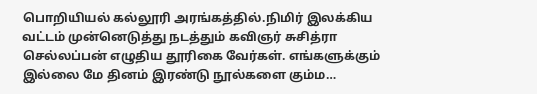பொறியியல் கல்லூரி அரங்கத்தில்.நிமிர் இலக்கிய வட்டம் முன்னெடுத்து நடத்தும் கவிஞர் சுசித்ரா செல்லப்பன் எழுதிய தூரிகை வேர்கள். எங்களுக்கும் இல்லை மே தினம் இரண்டு நூல்களை கும்ம…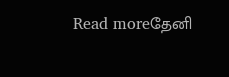Read moreதேனி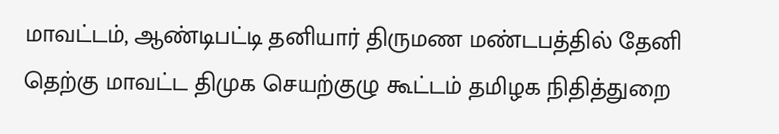மாவட்டம், ஆண்டிபட்டி தனியார் திருமண மண்டபத்தில் தேனி தெற்கு மாவட்ட திமுக செயற்குழு கூட்டம் தமிழக நிதித்துறை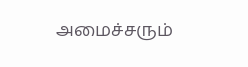அமைச்சரும்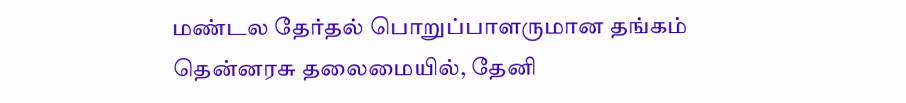மண்டல தேர்தல் பொறுப்பாளருமான தங்கம் தென்னரசு தலைமையில், தேனி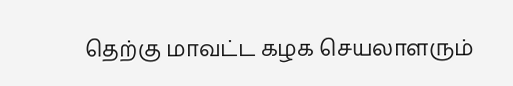தெற்கு மாவட்ட கழக செயலாளரும்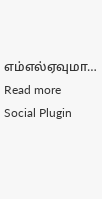எம்எல்ஏவுமா…
Read more
Social Plugin